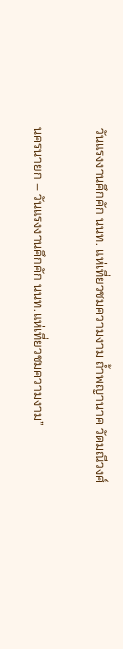วันแรงงานคึกคัก นนท. แห่เที่ยวชมความงาม ถ้ำพญานาค วัดมณีวงศ์

นครนายก – วันแรงงานคึกคัก นนท.แห่เที่ยวชมความงาม”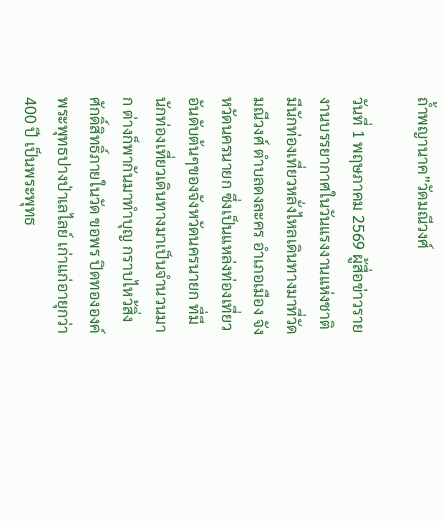ถ้ำพญานาค”วัดมณีวงศ์

วันที่ 1 พฤษภาคม 2569 ผู้สื่อข่าวรายงานบรรยากาศในวันแรงงานแห่งชาติ มีนักท่องเที่ยวหลั่งไหลเดินทางมาที่วัดมณีวงศ์ ตำบลดงละคร อำเภอเมือง จังหวัดนครนายก ซึ่งเป็นแหล่งท่องเที่ยวอันดับต้นๆของจังหวัดนครนายก ที่มีนักท่องเที่ยวเดินทางมาเป็นจำนวนมาก ต่างก็พากันมาทำบุญ กราบไหว้สิ่งศักดิ์สิทธิ์ภายในวัด ขอพร ปิดทององค์พระพุทธปางป่าเลไลย์ เก่าแก่อายุกว่า 400 ปี เป็นพระพุทธ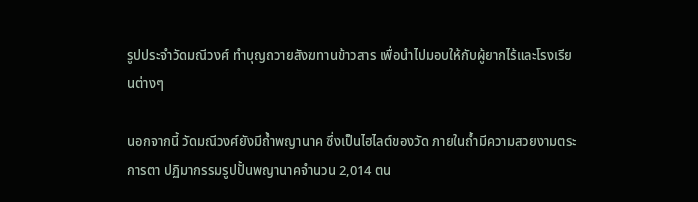รูปประจำวัดมณีวงศ์ ทำบุญถวายสังฆทานข้าวสาร เพื่อนำไปมอบให้กับผู้ยากไร้และโรงเรียนต่างๆ

นอกจากนี้ วัดมณีวงศ์ยังมีถ้ำพญานาค ซึ่งเป็นไฮไลต์ของวัด ภายในถ้ำมีความสวยงามตระการตา ปฏิมากรรมรูปปั้นพญานาคจำนวน 2,014 ตน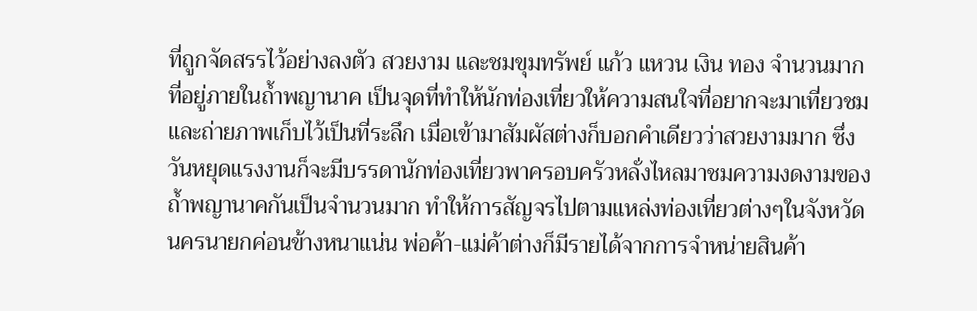ที่ถูกจัดสรรไว้อย่างลงตัว สวยงาม และชมขุมทรัพย์ แก้ว แหวน เงิน ทอง จำนวนมาก ที่อยู่ภายในถ้ำพญานาค เป็นจุดที่ทำให้นักท่องเที่ยวให้ความสนใจที่อยากจะมาเที่ยวชมและถ่ายภาพเก็บไว้เป็นที่ระลึก เมื่อเข้ามาสัมผัสต่างก็บอกคำเดียวว่าสวยงามมาก ซึ่งวันหยุดแรงงานก็จะมีบรรดานักท่องเที่ยวพาครอบครัวหลั่งไหลมาชมความงดงามของถ้ำพญานาคกันเป็นจำนวนมาก ทำให้การสัญจรไปตามแหล่งท่องเที่ยวต่างๆในจังหวัดนครนายกค่อนข้างหนาแน่น พ่อค้า-แม่ค้าต่างก็มีรายได้จากการจำหน่ายสินค้า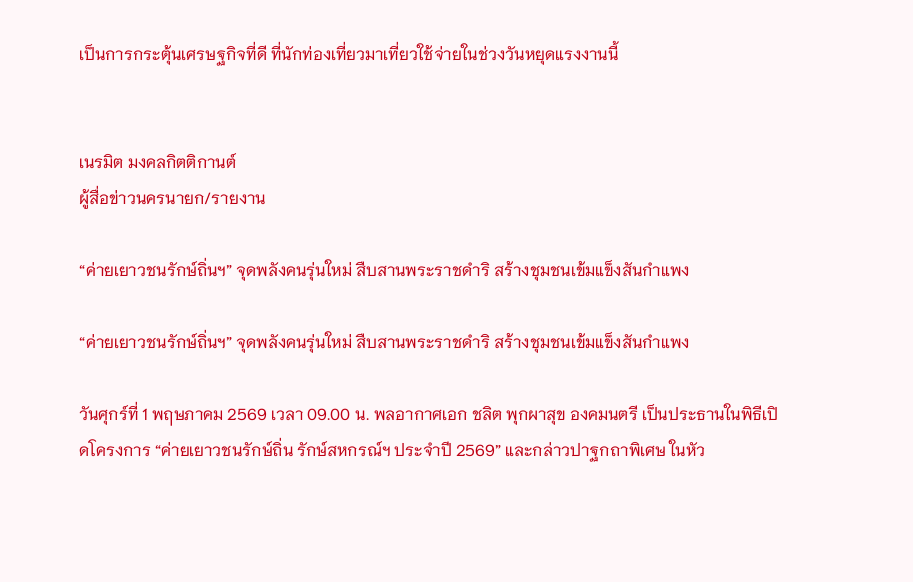เป็นการกระตุ้นเศรษฐกิจที่ดี ที่นักท่องเที่ยวมาเที่ยวใช้จ่ายในช่วงวันหยุดแรงงานนี้


เนรมิต มงคลกิตติกานต์
ผู้สื่อข่าวนครนายก/รายงาน

“ค่ายเยาวชนรักษ์ถิ่นฯ” จุดพลังคนรุ่นใหม่ สืบสานพระราชดำริ สร้างชุมชนเข้มแข็งสันกำแพง

“ค่ายเยาวชนรักษ์ถิ่นฯ” จุดพลังคนรุ่นใหม่ สืบสานพระราชดำริ สร้างชุมชนเข้มแข็งสันกำแพง

วันศุกร์ที่ 1 พฤษภาคม 2569 เวลา 09.00 น. พลอากาศเอก ชลิต พุกผาสุข องคมนตรี เป็นประธานในพิธีเปิดโครงการ “ค่ายเยาวชนรักษ์ถิ่น รักษ์สหกรณ์ฯ ประจำปี 2569” และกล่าวปาฐกถาพิเศษ ในหัว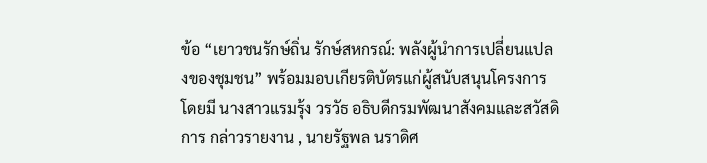ข้อ “เยาวชนรักษ์ถิ่น รักษ์สหกรณ์: พลังผู้นำการเปลี่ยนแปลงของชุมชน” พร้อมมอบเกียรติบัตรแก่ผู้สนับสนุนโครงการ โดยมี นางสาวแรมรุ้ง วรวัธ อธิบดีกรมพัฒนาสังคมและสวัสดิการ กล่าวรายงาน , นายรัฐพล นราดิศ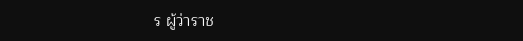ร ผู้ว่าราช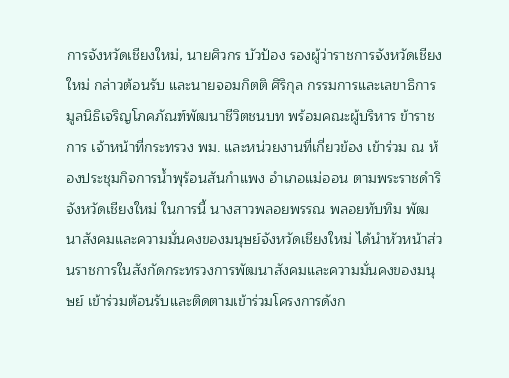การจังหวัดเชียงใหม่, นายศิวกร บัวป้อง รองผู้ว่าราชการจังหวัดเชียงใหม่ กล่าวต้อนรับ และนายจอมกิตติ ศิริกุล กรรมการและเลขาธิการมูลนิธิเจริญโภคภัณฑ์พัฒนาชีวิตชนบท พร้อมคณะผู้บริหาร ข้าราชการ เจ้าหน้าที่กระทรวง พม. และหน่วยงานที่เกี่ยวข้อง เข้าร่วม ณ ห้องประชุมกิจการน้ำพุร้อนสันกำแพง อำเภอแม่ออน ตามพระราชดำริ จังหวัดเชียงใหม่ ในการนี้ นางสาวพลอยพรรณ พลอยทับทิม พัฒนาสังคมและความมั่นคงของมนุษย์จังหวัดเชียงใหม่ ได้นำหัวหน้าส่วนราชการในสังกัดกระทรวงการพัฒนาสังคมและความมั่นคงของมนุษย์ เข้าร่วมต้อนรับและติดตามเข้าร่วมโครงการดังก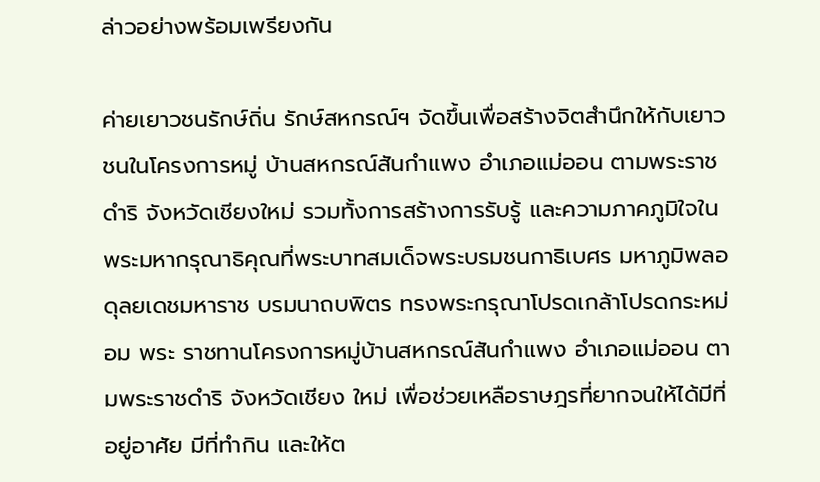ล่าวอย่างพร้อมเพรียงกัน

ค่ายเยาวชนรักษ์ถิ่น รักษ์สหกรณ์ฯ จัดขึ้นเพื่อสร้างจิตสำนึกให้กับเยาวชนในโครงการหมู่ บ้านสหกรณ์สันกำแพง อำเภอแม่ออน ตามพระราชดำริ จังหวัดเชียงใหม่ รวมทั้งการสร้างการรับรู้ และความภาคภูมิใจในพระมหากรุณาธิคุณที่พระบาทสมเด็จพระบรมชนกาธิเบศร มหาภูมิพลอดุลยเดชมหาราช บรมนาถบพิตร ทรงพระกรุณาโปรดเกล้าโปรดกระหม่อม พระ ราชทานโครงการหมู่บ้านสหกรณ์สันกำแพง อำเภอแม่ออน ตามพระราชดำริ จังหวัดเชียง ใหม่ เพื่อช่วยเหลือราษฎรที่ยากจนให้ได้มีที่อยู่อาศัย มีที่ทำกิน และให้ต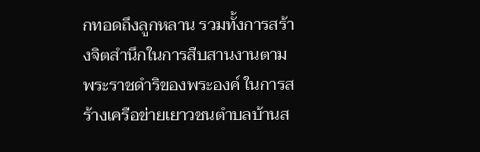กทอดถึงลูกหลาน รวมทั้งการสร้างจิตสำนึกในการสืบสานงานตามพระราชดำริของพระองค์ ในการสร้างเครือข่ายเยาวชนตำบลบ้านส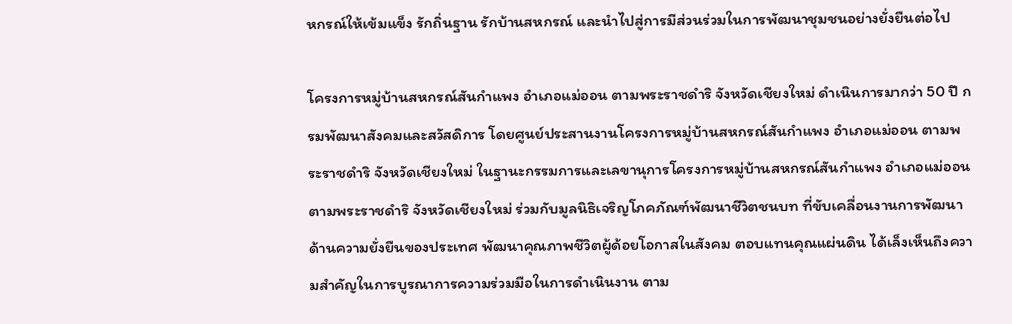หกรณ์ให้เข้มแข็ง รักถิ่นฐาน รักบ้านสหกรณ์ และนำไปสู่การมีส่วนร่วมในการพัฒนาชุมชนอย่างยั่งยืนต่อไป

โครงการหมู่บ้านสหกรณ์สันกำแพง อำเภอแม่ออน ตามพระราชดำริ จังหวัดเชียงใหม่ ดำเนินการมากว่า 50 ปี กรมพัฒนาสังคมและสวัสดิการ โดยศูนย์ประสานงานโครงการหมู่บ้านสหกรณ์สันกำแพง อำเภอแม่ออน ตามพระราชดำริ จังหวัดเชียงใหม่ ในฐานะกรรมการและเลขานุการโครงการหมู่บ้านสหกรณ์สันกำแพง อำเภอแม่ออน ตามพระราชดำริ จังหวัดเชียงใหม่ ร่วมกับมูลนิธิเจริญโภคภัณฑ์พัฒนาชีวิตชนบท ที่ขับเคลื่อนงานการพัฒนาด้านความยั่งยืนของประเทศ พัฒนาคุณภาพชีวิตผู้ด้อยโอกาสในสังคม ตอบแทนคุณแผ่นดิน ได้เล็งเห็นถึงความสำคัญในการบูรณาการความร่วมมือในการดำเนินงาน ตาม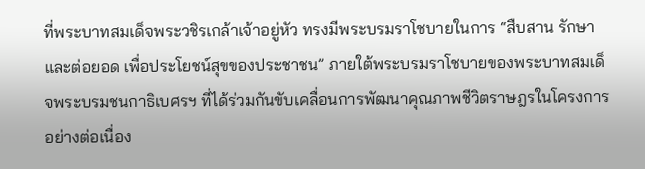ที่พระบาทสมเด็จพระวชิรเกล้าเจ้าอยู่หัว ทรงมีพระบรมราโชบายในการ “สืบสาน รักษา และต่อยอด เพื่อประโยชน์สุขของประชาชน” ภายใต้พระบรมราโชบายของพระบาทสมเด็จพระบรมชนกาธิเบศรฯ ที่ได้ร่วมกันขับเคลื่อนการพัฒนาคุณภาพชีวิตราษฎรในโครงการอย่างต่อเนื่อง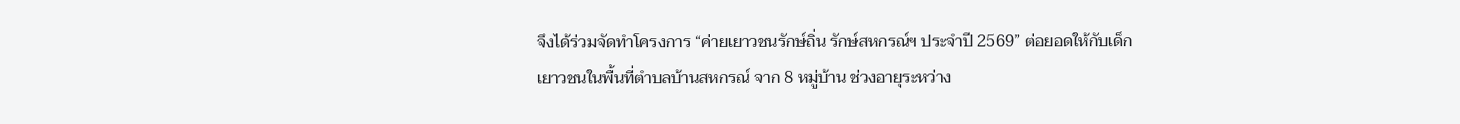จึงได้ร่วมจัดทำโครงการ “ค่ายเยาวชนรักษ์ถิ่น รักษ์สหกรณ์ฯ ประจำปี 2569” ต่อยอดให้กับเด็กเยาวชนในพื้นที่ตำบลบ้านสหกรณ์ จาก 8 หมู่บ้าน ช่วงอายุระหว่าง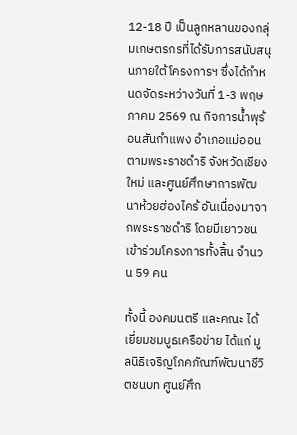12-18 ปี เป็นลูกหลานของกลุ่มเกษตรกรที่ได้รับการสนับสนุนภายใต้โครงการฯ ซึ่งได้กำหนดจัดระหว่างวันที่ 1-3 พฤษภาคม 2569 ณ กิจการน้ำพุร้อนสันกำแพง อำเภอแม่ออน ตามพระราชดำริ จังหวัดเชียงใหม่ และศูนย์ศึกษาการพัฒนาห้วยฮ่องไคร้ อันเนื่องมาจากพระราชดำริ โดยมีเยาวชนเข้าร่วมโครงการทั้งสิ้น จำนวน 59 คน

ทั้งนี้ องคมนตรี และคณะ ได้เยี่ยมชมบูธเครือข่าย ได้แก่ มูลนิธิเจริญโภคภัณฑ์พัฒนาชีวิตชนบท ศูนย์ศึก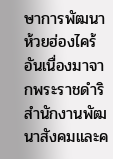ษาการพัฒนาห้วยฮ่องไคร้ อันเนื่องมาจากพระราชดำริ สำนักงานพัฒนาสังคมและค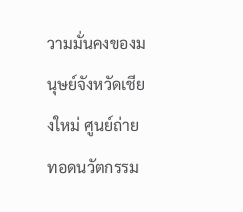วามมั่นคงของมนุษย์จังหวัดเชียงใหม่ ศูนย์ถ่ายทอดนวัตกรรม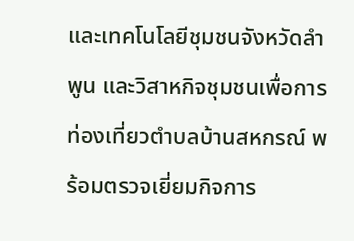และเทคโนโลยีชุมชนจังหวัดลำพูน และวิสาหกิจชุมชนเพื่อการท่องเที่ยวตำบลบ้านสหกรณ์ พร้อมตรวจเยี่ยมกิจการ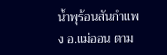น้ำพุร้อนสันกำแพง อ.แม่ออน ตาม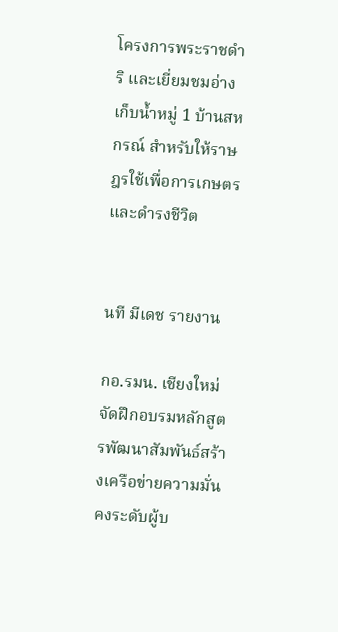โครงการพระราชดำริ และเยี่ยมชมอ่างเก็บน้ำหมู่ 1 บ้านสหกรณ์ สำหรับให้ราษฎรใช้เพื่อการเกษตรและดำรงชีวิต


นที มีเดช รายงาน

กอ.รมน. เชียงใหม่ จัดฝึกอบรมหลักสูตรพัฒนาสัมพันธ์สร้างเครือข่ายความมั่นคงระดับผู้บ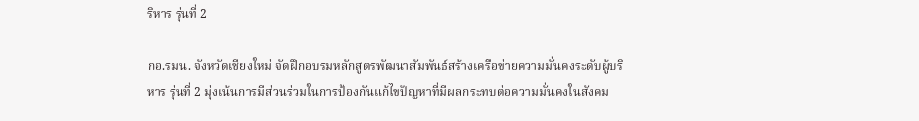ริหาร รุ่นที่ 2

กอ.รมน. จังหวัดเชียงใหม่ จัดฝึกอบรมหลักสูตรพัฒนาสัมพันธ์สร้างเครือข่ายความมั่นคงระดับผู้บริหาร รุ่นที่ 2 มุ่งเน้นการมีส่วนร่วมในการป้องกันแก้ไขปัญหาที่มีผลกระทบต่อความมั่นคงในสังคม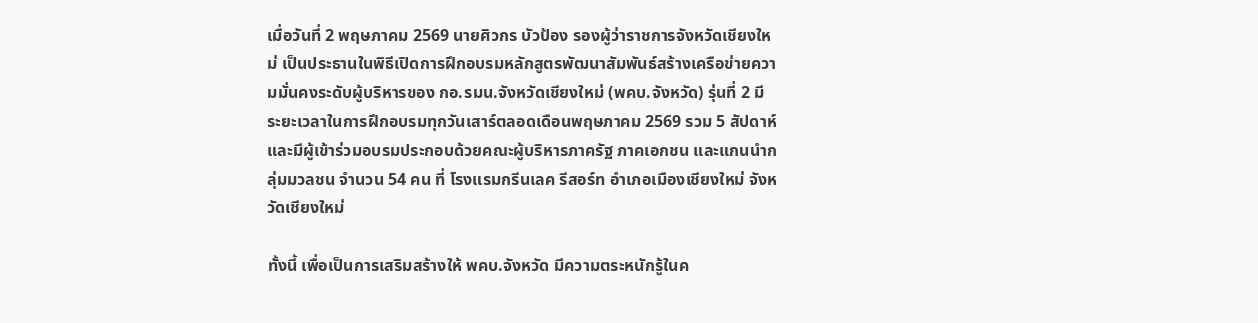เมื่อวันที่ 2 พฤษภาคม 2569 นายศิวกร บัวป้อง รองผู้ว่าราชการจังหวัดเชียงใหม่ เป็นประธานในพิธีเปิดการฝึกอบรมหลักสูตรพัฒนาสัมพันธ์สร้างเครือข่ายความมั่นคงระดับผู้บริหารของ กอ.รมน.จังหวัดเชียงใหม่ (พคบ.จังหวัด) รุ่นที่ 2 มีระยะเวลาในการฝึกอบรมทุกวันเสาร์ตลอดเดือนพฤษภาคม 2569 รวม 5 สัปดาห์ และมีผู้เข้าร่วมอบรมประกอบด้วยคณะผู้บริหารภาครัฐ ภาคเอกชน และแกนนำกลุ่มมวลชน จำนวน 54 คน ที่ โรงแรมกรีนเลค รีสอร์ท อำเภอเมืองเชียงใหม่ จังหวัดเชียงใหม่

ทั้งนี้ เพื่อเป็นการเสริมสร้างให้ พคบ.จังหวัด มีความตระหนักรู้ในค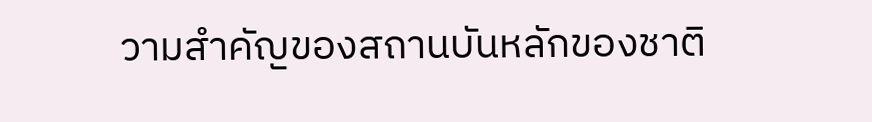วามสำคัญของสถานบันหลักของชาติ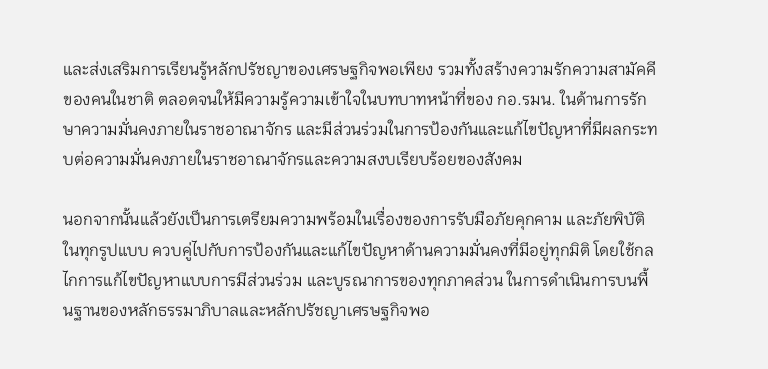และส่งเสริมการเรียนรู้หลักปรัชญาของเศรษฐกิจพอเพียง รวมทั้งสร้างความรักความสามัคคีของคนในชาติ ตลอดจนให้มีความรู้ความเข้าใจในบทบาทหน้าที่ของ กอ.รมน. ในด้านการรักษาความมั่นคงภายในราชอาณาจักร และมีส่วนร่วมในการป้องกันและแก้ไขปัญหาที่มีผลกระทบต่อความมั่นคงภายในราชอาณาจักรและความสงบเรียบร้อยของสังคม

นอกจากนั้นแล้วยังเป็นการเตรียมความพร้อมในเรื่องของการรับมือภัยคุกคาม และภัยพิบัติในทุกรูปแบบ ควบคู่ไปกับการป้องกันและแก้ไขปัญหาด้านความมั่นคงที่มีอยู่ทุกมิติ โดยใช้กลไกการแก้ไขปัญหาแบบการมีส่วนร่วม และบูรณาการของทุกภาคส่วน ในการดำเนินการบนพื้นฐานของหลักธรรมาภิบาลและหลักปรัชญาเศรษฐกิจพอ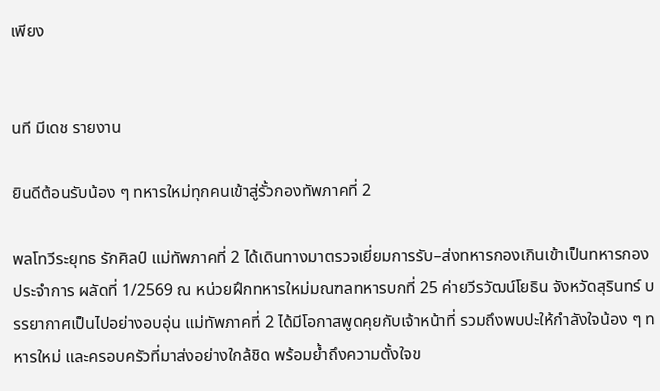เพียง


นที มีเดช รายงาน

ยินดีต้อนรับน้อง ๆ ทหารใหม่ทุกคนเข้าสู่รั้วกองทัพภาคที่ 2

พลโทวีระยุทธ รักศิลป์ แม่ทัพภาคที่ 2 ได้เดินทางมาตรวจเยี่ยมการรับ–ส่งทหารกองเกินเข้าเป็นทหารกองประจำการ ผลัดที่ 1/2569 ณ หน่วยฝึกทหารใหม่มณฑลทหารบกที่ 25 ค่ายวีรวัฒน์โยธิน จังหวัดสุรินทร์ บรรยากาศเป็นไปอย่างอบอุ่น แม่ทัพภาคที่ 2 ได้มีโอกาสพูดคุยกับเจ้าหน้าที่ รวมถึงพบปะให้กำลังใจน้อง ๆ ทหารใหม่ และครอบครัวที่มาส่งอย่างใกล้ชิด พร้อมย้ำถึงความตั้งใจข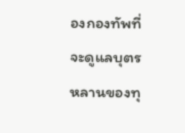องกองทัพที่จะดูแลบุตรหลานของทุ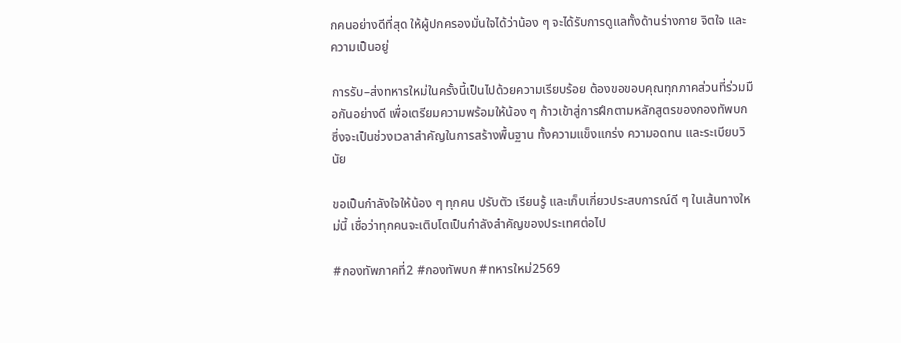กคนอย่างดีที่สุด ให้ผู้ปกครองมั่นใจได้ว่าน้อง ๆ จะได้รับการดูแลทั้งด้านร่างกาย จิตใจ และความเป็นอยู่

การรับ–ส่งทหารใหม่ในครั้งนี้เป็นไปด้วยความเรียบร้อย ต้องขอขอบคุณทุกภาคส่วนที่ร่วมมือกันอย่างดี เพื่อเตรียมความพร้อมให้น้อง ๆ ก้าวเข้าสู่การฝึกตามหลักสูตรของกองทัพบก ซึ่งจะเป็นช่วงเวลาสำคัญในการสร้างพื้นฐาน ทั้งความแข็งแกร่ง ความอดทน และระเบียบวินัย

ขอเป็นกำลังใจให้น้อง ๆ ทุกคน ปรับตัว เรียนรู้ และเก็บเกี่ยวประสบการณ์ดี ๆ ในเส้นทางใหม่นี้ เชื่อว่าทุกคนจะเติบโตเป็นกำลังสำคัญของประเทศต่อไป

#กองทัพภาคที่2 #กองทัพบก #ทหารใหม่2569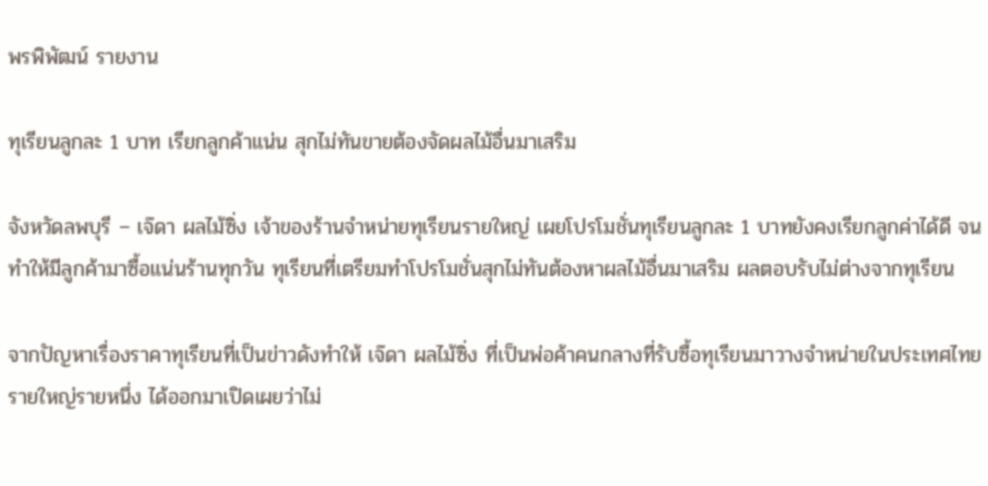พรพิพัฒน์ รายงาน

ทุเรียนลูกละ 1 บาท เรียกลูกค้าแน่น สุกไม่ทันขายต้องจัดผลไม้อื่นมาเสริม

จังหวัดลพบุรี – เจ๊ดา ผลไม้ซิ่ง เจ้าของร้านจำหน่ายทุเรียนรายใหญ่ เผยโปรโมชั่นทุเรียนลูกละ 1 บาทยังคงเรียกลูกค่าได้ดี จนทำให้มีลูกค้ามาซื้อแน่นร้านทุกวัน ทุเรียนที่เตรียมทำโปรโมชั่นสุกไม่ทันต้องหาผลไม้อื่นมาเสริม ผลตอบรับไม่ต่างจากทุเรียน

จากปัญหาเรื่องราคาทุเรียนที่เป็นข่าวดังทำให้ เจ๊ดา ผลไม้ซิ่ง ที่เป็นพ่อค้าคนกลางที่รับซื้อทุเรียนมาวางจำหน่ายในประเทศไทยรายใหญ่รายหนึ่ง ได้ออกมาเปิดเผยว่าไม่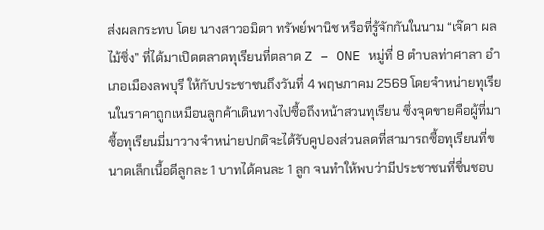ส่งผลกระทบ โดย นางสาวอมิตา ทรัพย์พานิช หรือที่รู้จักกันในนาม “เจ๊ดา ผลไม้ซิ่ง” ที่ได้มาเปิดตลาดทุเรียนที่ตลาด Z – ONE หมู่ที่ 8 ตำบลท่าศาลา อำเภอเมืองลพบุรี ให้กับประชาชนถึงวันที่ 4 พฤษภาคม 2569 โดยจำหน่ายทุเรียนในราคาถูกเหมือนลูกค้าเดินทางไปซื้อถึงหน้าสวนทุเรียน ซึ่งจุดขายคือผู้ที่มาซื้อทุเรียนมี่มาวางจำหน่ายปกติจะได้รับคูปองส่วนลดที่สามารถซื้อทุเรียนที่ขนาดเล็กเนื้อดีลูกละ 1 บาทได้คนละ 1 ลูก จนทำให้พบว่ามีประชาชนที่ชื่นชอบ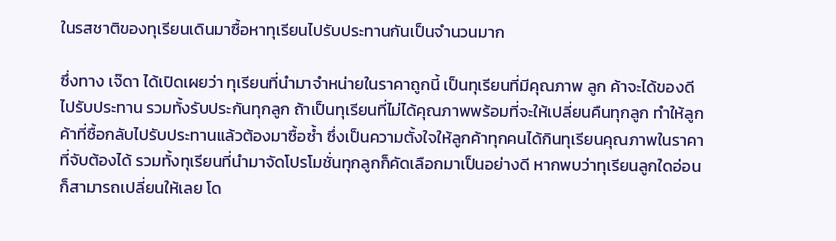ในรสชาติของทุเรียนเดินมาซื้อหาทุเรียนไปรับประทานกันเป็นจำนวนมาก

ซึ่งทาง เจ๊ดา ได้เปิดเผยว่า ทุเรียนที่นำมาจำหน่ายในราคาถูกนี้ เป็นทุเรียนที่มีคุณภาพ ลูก ค้าจะได้ของดีไปรับประทาน รวมทั้งรับประกันทุกลูก ถ้าเป็นทุเรียนที่ไม่ได้คุณภาพพร้อมที่จะให้เปลี่ยนคืนทุกลูก ทำให้ลูกค้าที่ซื้อกลับไปรับประทานแล้วต้องมาซื้อซ้ำ ซึ่งเป็นความตั้งใจให้ลูกค้าทุกคนได้กินทุเรียนคุณภาพในราคาที่จับต้องได้ รวมทั้งทุเรียนที่นำมาจัดโปรโมชั่นทุกลูกก็คัดเลือกมาเป็นอย่างดี หากพบว่าทุเรียนลูกใดอ่อนก็สามารถเปลี่ยนให้เลย โด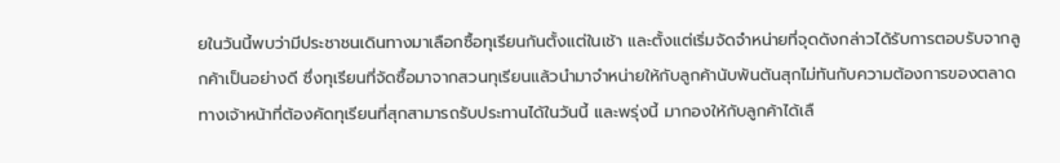ยในวันนี้พบว่ามีประชาชนเดินทางมาเลือกซื้อทุเรียนกันตั้งแต่ในเช้า และตั้งแต่เริ่มจัดจำหน่ายที่จุดดังกล่าวได้รับการตอบรับจากลูกค้าเป็นอย่างดี ซึ่งทุเรียนที่จัดซื้อมาจากสวนทุเรียนแล้วนำมาจำหน่ายให้กับลูกค้านับพันตันสุกไม่ทันกับความต้องการของตลาด ทางเจ้าหน้าที่ต้องคัดทุเรียนที่สุกสามารถรับประทานได้ในวันนี้ และพรุ่งนี้ มากองให้กับลูกค้าได้เลื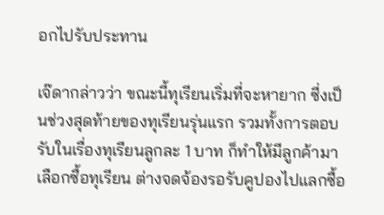อกไปรับประทาน

เจ๊ดากล่าวว่า ขณะนี้ทุเรียนเริ่มที่จะหายาก ซี่งเป็นช่วงสุดท้ายของทุเรียนรุ่นแรก รวมทั้งการตอบรับในเรื่องทุเรียนลูกละ 1 บาท ก็ทำให้มีลูกค้ามาเลือกซื้อทุเรียน ต่างจดจ้องรอรับคูปองไปแลกซื้อ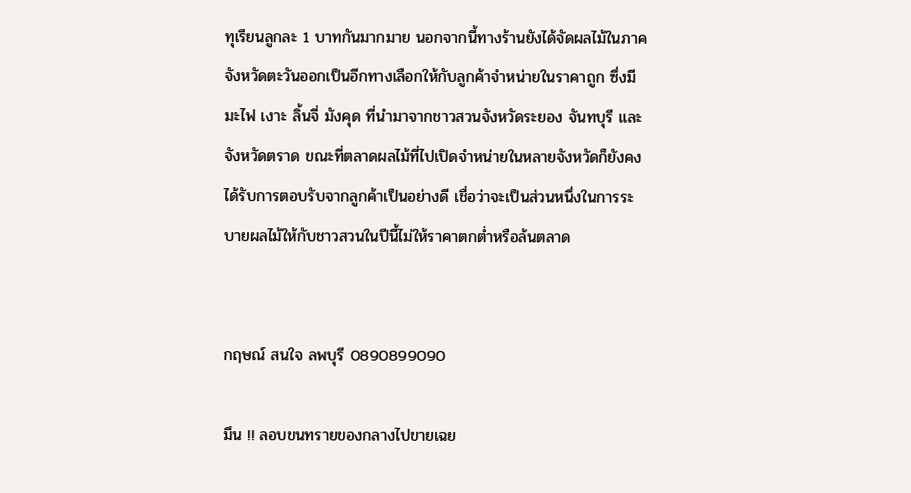ทุเรียนลูกละ 1 บาทกันมากมาย นอกจากนี้ทางร้านยังได้จัดผลไม้ในภาคจังหวัดตะวันออกเป็นอีกทางเลือกให้กับลูกค้าจำหน่ายในราคาถูก ซึ่งมีมะไฟ เงาะ ลิ้นจี่ มังคุด ที่นำมาจากชาวสวนจังหวัดระยอง จันทบุรี และจังหวัดตราด ขณะที่ตลาดผลไม้ที่ไปเปิดจำหน่ายในหลายจังหวัดก็ยังคงได้รับการตอบรับจากลูกค้าเป็นอย่างดี เชื่อว่าจะเป็นส่วนหนึ่งในการระบายผลไม้ให้กับชาวสวนในปีนี้ไม่ให้ราคาตกต่ำหรือล้นตลาด


กฤษณ์ สนใจ ลพบุรี 0890899090

มึน !! ลอบขนทรายของกลางไปขายเฉย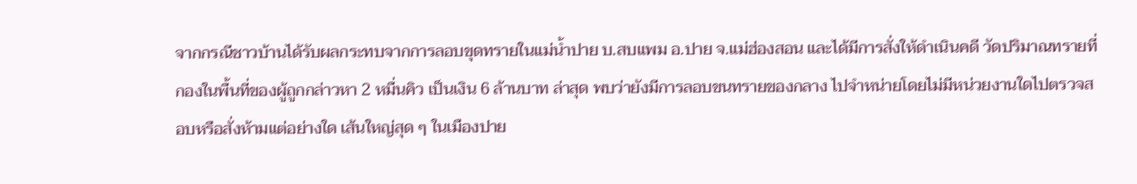จากกรณีชาวบ้านได้รับผลกระทบจากการลอบขุดทรายในแม่น้ำปาย บ.สบแพม อ.ปาย จ.แม่ฮ่องสอน และได้มีการสั่งให้ดำเนินคดี วัดปริมาณทรายที่กองในพื้นที่ของผู้ถูกกล่าวหา 2 หมื่นคิว เป็นเงิน 6 ล้านบาท ล่าสุด พบว่ายังมีการลอบขนทรายของกลาง ไปจำหน่ายโดยไม่มีหน่วยงานใดไปตรวจสอบหรือสั่งห้ามแต่อย่างใด เส้นใหญ่สุด ๆ ในเมืองปาย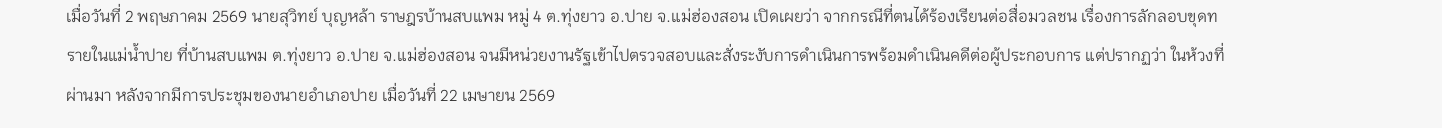เมื่อวันที่ 2 พฤษภาคม 2569 นายสุวิทย์ บุญหล้า ราษฎรบ้านสบแพม หมู่ 4 ต.ทุ่งยาว อ.ปาย จ.แม่ฮ่องสอน เปิดเผยว่า จากกรณีที่ตนได้ร้องเรียนต่อสื่อมวลชน เรื่องการลักลอบขุดทรายในแม่น้ำปาย ที่บ้านสบแพม ต.ทุ่งยาว อ.ปาย จ.แม่ฮ่องสอน จนมีหน่วยงานรัฐเข้าไปตรวจสอบและสั่งระงับการดำเนินการพร้อมดำเนินคดีต่อผู้ประกอบการ แต่ปรากฏว่า ในห้วงที่ผ่านมา หลังจากมีการประชุมของนายอำเภอปาย เมื่อวันที่ 22 เมษายน 2569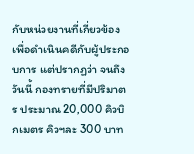กับหน่วยงานที่เกี่ยวข้อง เพื่อดำเนินคดีกับผู้ประกอบการ แต่ปรากฏว่า จนถึงวันนี้ กองทรายที่มีปริมาตร ประมาณ 20,000 คิวบิกเมตร คิวฯละ 300 บาท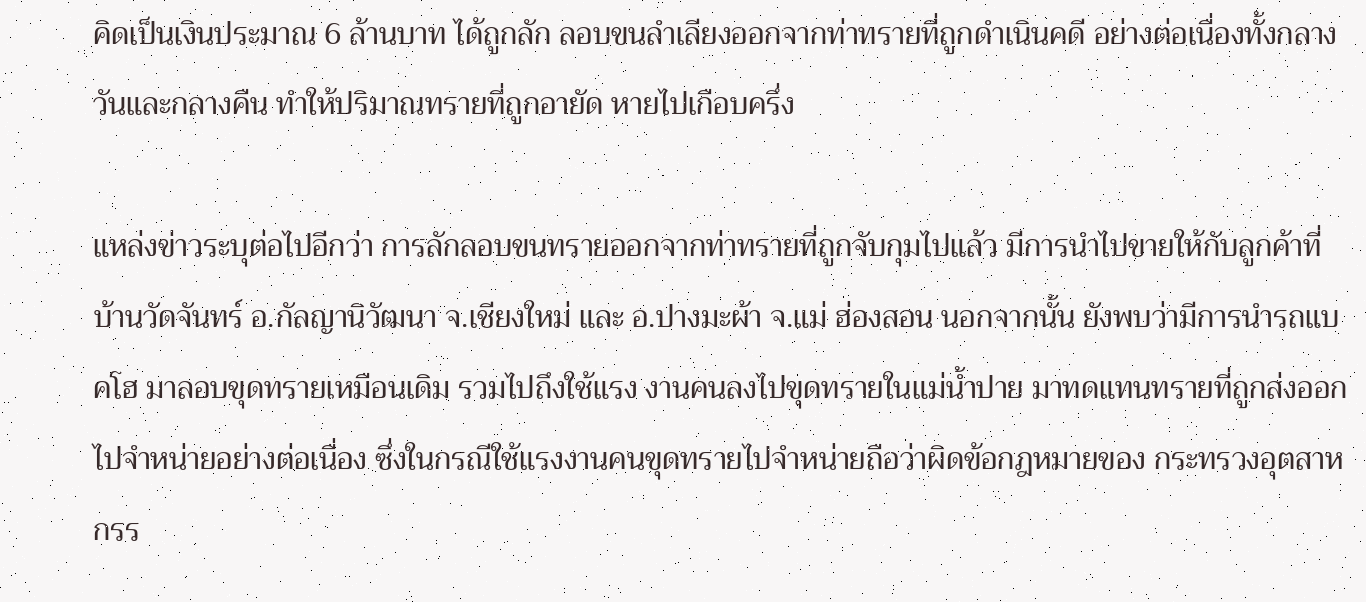คิดเป็นเงินประมาณ 6 ล้านบาท ได้ถูกลัก ลอบขนลำเลียงออกจากท่าทรายที่ถูกดำเนินคดี อย่างต่อเนื่องทั้งกลางวันและกลางคืน ทำให้ปริมาณทรายที่ถูกอายัด หายไปเกือบครึ่ง

แหล่งข่าวระบุต่อไปอีกว่า การลักลอบขนทรายออกจากท่าทรายที่ถูกจับกุมไปแล้ว มีการนำไปขายให้กับลูกค้าที่ บ้านวัดจันทร์ อ.กัลญานิวัฒนา จ.เชียงใหม่ และ อ.ปางมะผ้า จ.แม่ ฮ่องสอน นอกจากนั้น ยังพบว่ามีการนำรถแบคโฮ มาลอบขุดทรายเหมือนเดิม รวมไปถึงใช้แรง งานคนลงไปขุดทรายในแม่น้ำปาย มาทดแทนทรายที่ถูกส่งออกไปจำหน่ายอย่างต่อเนื่อง ซึ่งในกรณีใช้แรงงานคนขุดทรายไปจำหน่ายถือว่าผิดข้อกฎหมายของ กระทรวงอุตสาหกรร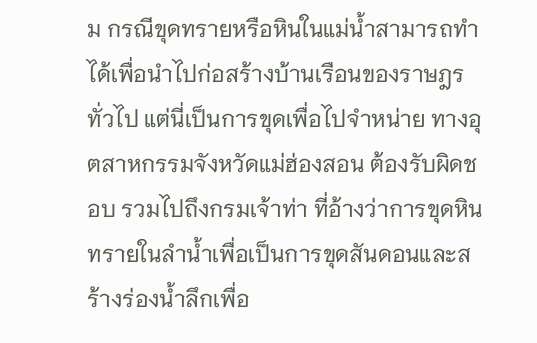ม กรณีขุดทรายหรือหินในแม่น้ำสามารถทำได้เพื่อนำไปก่อสร้างบ้านเรือนของราษฎรทั่วไป แต่นี่เป็นการขุดเพื่อไปจำหน่าย ทางอุตสาหกรรมจังหวัดแม่ฮ่องสอน ต้องรับผิดชอบ รวมไปถึงกรมเจ้าท่า ที่อ้างว่าการขุดหินทรายในลำน้ำเพื่อเป็นการขุดสันดอนและสร้างร่องน้ำลึกเพื่อ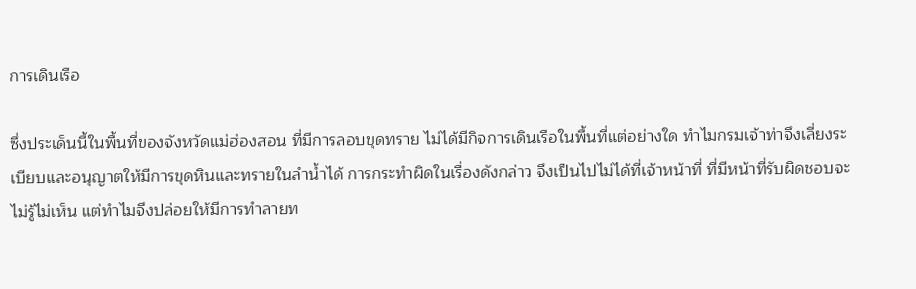การเดินเรือ

ซึ่งประเด็นนี้ในพื้นที่ของจังหวัดแม่ฮ่องสอน ที่มีการลอบขุดทราย ไม่ได้มีกิจการเดินเรือในพื้นที่แต่อย่างใด ทำไมกรมเจ้าท่าจึงเลี่ยงระเบียบและอนุญาตให้มีการขุดหินและทรายในลำน้ำได้ การกระทำผิดในเรื่องดังกล่าว จึงเป็นไปไม่ได้ที่เจ้าหน้าที่ ที่มีหน้าที่รับผิดชอบจะไม่รู้ไม่เห็น แต่ทำไมจึงปล่อยให้มีการทำลายท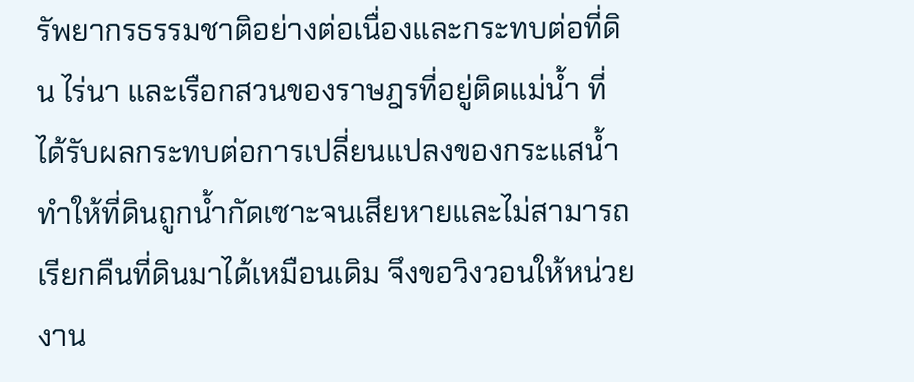รัพยากรธรรมชาติอย่างต่อเนื่องและกระทบต่อที่ดิน ไร่นา และเรือกสวนของราษฎรที่อยู่ติดแม่น้ำ ที่ได้รับผลกระทบต่อการเปลี่ยนแปลงของกระแสน้ำ ทำให้ที่ดินถูกน้ำกัดเซาะจนเสียหายและไม่สามารถเรียกคืนที่ดินมาได้เหมือนเดิม จึงขอวิงวอนให้หน่วยงาน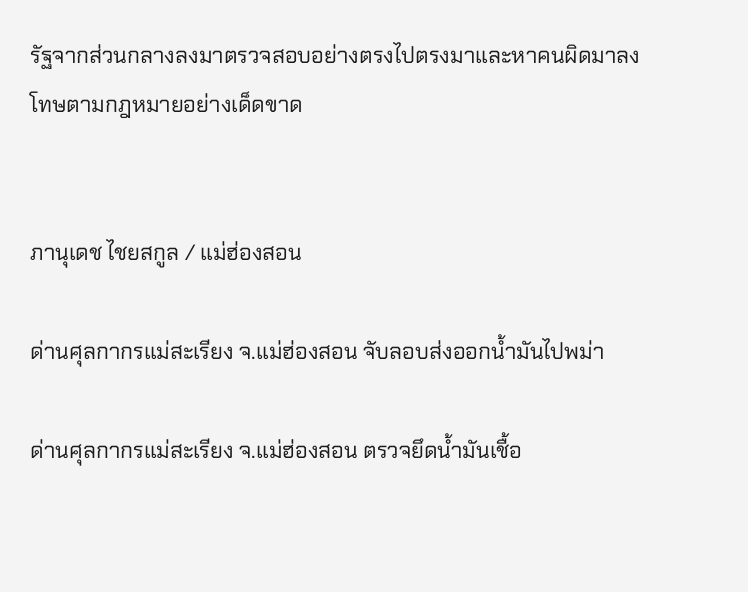รัฐจากส่วนกลางลงมาตรวจสอบอย่างตรงไปตรงมาและหาคนผิดมาลงโทษตามกฎหมายอย่างเด็ดขาด


ภานุเดช ไชยสกูล / แม่ฮ่องสอน

ด่านศุลกากรแม่สะเรียง จ.แม่ฮ่องสอน จับลอบส่งออกน้ำมันไปพม่า

ด่านศุลกากรแม่สะเรียง จ.แม่ฮ่องสอน ตรวจยึดน้ำมันเชื้อ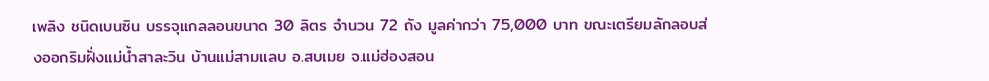เพลิง ชนิดเบนซิน บรรจุแกลลอนขนาด 30 ลิตร จำนวน 72 ถัง มูลค่ากว่า 75,000 บาท ขณะเตรียมลักลอบส่งออกริมฝั่งแม่น้ำสาละวิน บ้านแม่สามแลบ อ.สบเมย จ.แม่ฮ่องสอน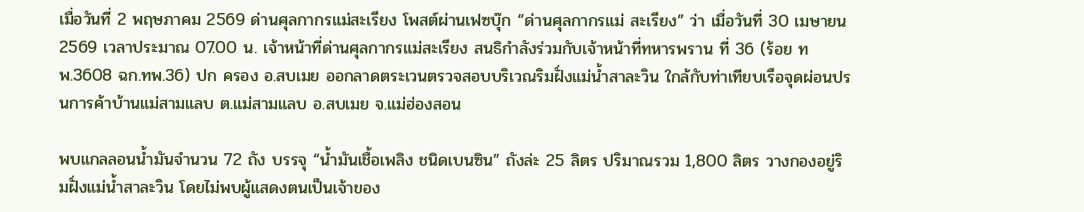เมื่อวันที่ 2 พฤษภาคม 2569 ด่านศุลกากรแม่สะเรียง โพสต์ผ่านเฟซบุ๊ก “ด่านศุลกากรแม่ สะเรียง” ว่า เมื่อวันที่ 30 เมษายน 2569 เวลาประมาณ 07.00 น. เจ้าหน้าที่ด่านศุลกากรแม่สะเรียง สนธิกำลังร่วมกับเจ้าหน้าที่ทหารพราน ที่ 36 (ร้อย ทพ.3608 ฉก.ทพ.36) ปก ครอง อ.สบเมย ออกลาดตระเวนตรวจสอบบริเวณริมฝั่งแม่น้ำสาละวิน ใกล้กับท่าเทียบเรือจุดผ่อนปรนการค้าบ้านแม่สามแลบ ต.แม่สามแลบ อ.สบเมย จ.แม่ฮ่องสอน

พบแกลลอนน้ำมันจำนวน 72 ถัง บรรจุ “น้ำมันเชื้อเพลิง ชนิดเบนซิน” ถังล่ะ 25 ลิตร ปริมาณรวม 1,800 ลิตร วางกองอยู่ริมฝั่งแม่น้ำสาละวิน โดยไม่พบผู้แสดงตนเป็นเจ้าของ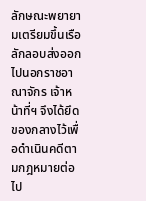ลักษณะพยายามเตรียมขึ้นเรือลักลอบส่งออกไปนอกราชอาณาจักร เจ้าหน้าที่ฯ จึงได้ยึดของกลางไว้เพื่อดำเนินคดีตามกฎหมายต่อไป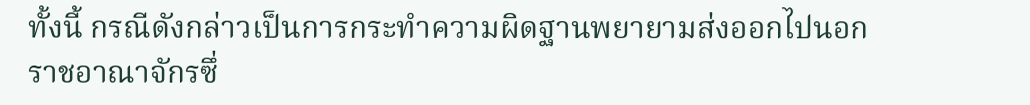ทั้งนี้ กรณีดังกล่าวเป็นการกระทำความผิดฐานพยายามส่งออกไปนอกราชอาณาจักรซึ่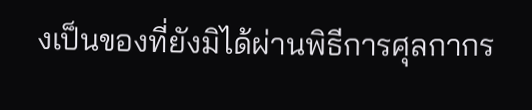งเป็นของที่ยังมิได้ผ่านพิธีการศุลกากร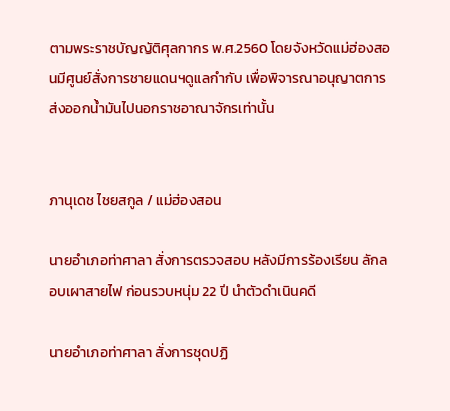ตามพระราชบัญญัติศุลกากร พ.ศ.2560 โดยจังหวัดแม่ฮ่องสอนมีศูนย์สั่งการชายแดนฯดูแลกำกับ เพื่อพิจารณาอนุญาตการส่งออกน้ำมันไปนอกราชอาณาจักรเท่านั้น


ภานุเดช ไชยสกูล / แม่ฮ่องสอน

นายอำเภอท่าศาลา สั่งการตรวจสอบ หลังมีการร้องเรียน ลักลอบเผาสายไฟ ก่อนรวบหนุ่ม 22 ปี นำตัวดำเนินคดี

นายอำเภอท่าศาลา สั่งการชุดปฏิ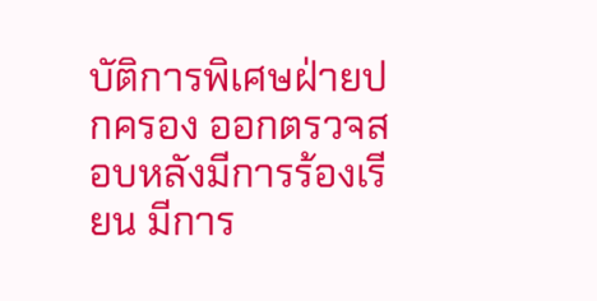บัติการพิเศษฝ่ายปกครอง ออกตรวจสอบหลังมีการร้องเรียน มีการ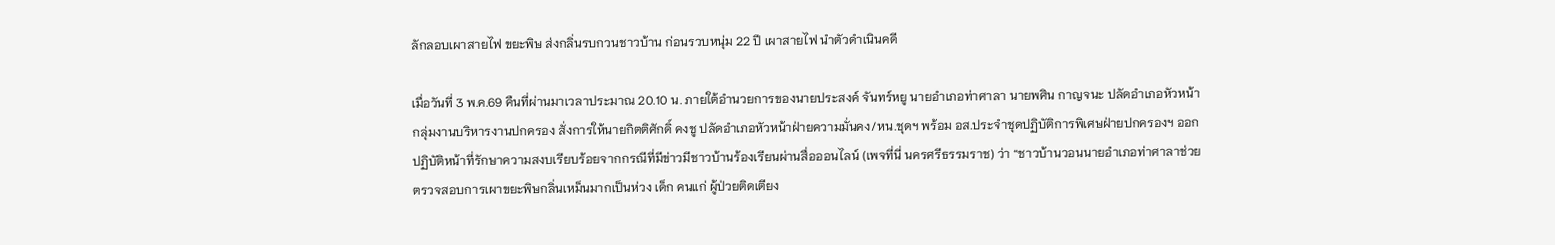ลักลอบเผาสายไฟ ขยะพิษ ส่งกลิ่นรบกวนชาวบ้าน ก่อนรวบหนุ่ม 22 ปี เผาสายไฟ นำตัวดำเนินคดี

เมื่อวันที่ 3 พ.ค.69 คืนที่ผ่านมาเวลาประมาณ 20.10 น. ภายใต้อำนวยการของนายประสงค์ จันทร์หยู นายอำเภอท่าศาลา นายพศิน กาญจนะ ปลัดอำเภอหัวหน้ากลุ่มงานบริหารงานปกครอง สั่งการให้นายกิตติศักดิ์ คงชู ปลัดอำเภอหัวหน้าฝ่ายความมั่นคง/หน.ชุดฯ พร้อม อส.ประจำชุดปฏิบัติการพิเศษฝ่ายปกครองฯ ออกปฏิบัติหน้าที่รักษาความสงบเรียบร้อยจากกรณีที่มีข่าวมีชาวบ้านร้องเรียนผ่านสื่อออนไลน์ (เพจที่นี่ นครศรีธรรมราช) ว่า “ชาวบ้านวอนนายอำเภอท่าศาลาช่วยตรวจสอบการเผาขยะพิษกลิ่นเหม็นมากเป็นห่วง เด็ก คนแก่ ผู้ป่วยติดเตียง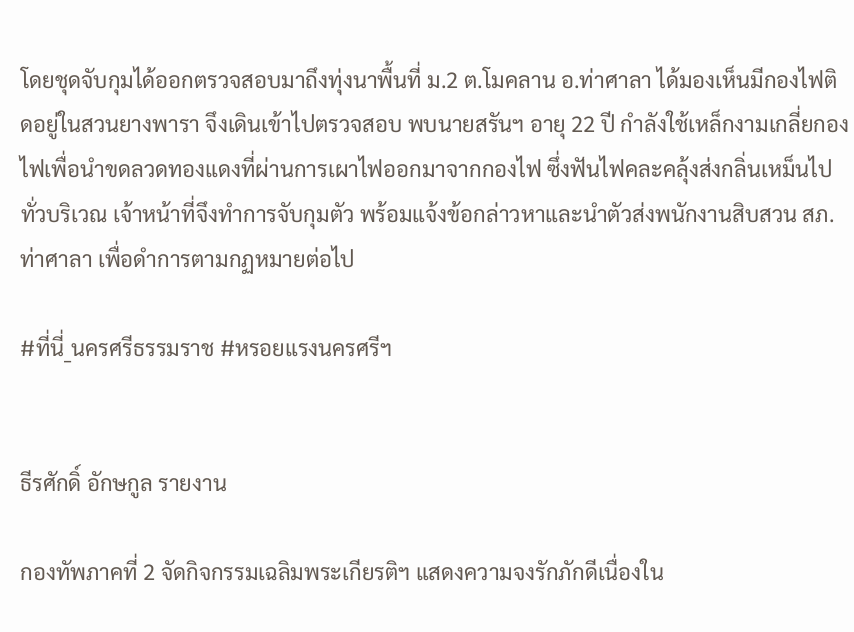โดยชุดจับกุมได้ออกตรวจสอบมาถึงทุ่งนาพื้นที่ ม.2 ต.โมคลาน อ.ท่าศาลา ได้มองเห็นมีกองไฟติดอยู่ในสวนยางพารา จึงเดินเข้าไปตรวจสอบ พบนายสรันฯ อายุ 22 ปี กำลังใช้เหล็กงามเกลี่ยกองไฟเพื่อนำขดลวดทองแดงที่ผ่านการเผาไฟออกมาจากกองไฟ ซึ่งฟันไฟคละคลุ้งส่งกลิ่นเหม็นไปทั่วบริเวณ เจ้าหน้าที่จึงทำการจับกุมตัว พร้อมแจ้งข้อกล่าวหาและนำตัวส่งพนักงานสิบสวน สภ.ท่าศาลา เพื่อดำการตามกฏหมายต่อไป

#ที่นี่_นครศรีธรรมราช #หรอยแรงนครศรีฯ


ธีรศักดิ์ อักษกูล รายงาน

กองทัพภาคที่ 2 จัดกิจกรรมเฉลิมพระเกียรติฯ แสดงความจงรักภักดีเนื่องใน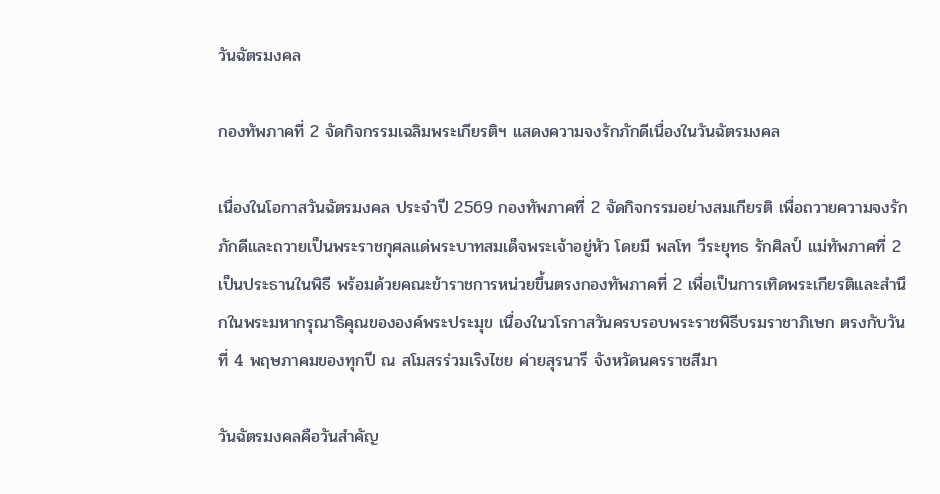วันฉัตรมงคล

กองทัพภาคที่ 2 จัดกิจกรรมเฉลิมพระเกียรติฯ แสดงความจงรักภักดีเนื่องในวันฉัตรมงคล

เนื่องในโอกาสวันฉัตรมงคล ประจำปี 2569 กองทัพภาคที่ 2 จัดกิจกรรมอย่างสมเกียรติ เพื่อถวายความจงรักภักดีและถวายเป็นพระราชกุศลแด่พระบาทสมเด็จพระเจ้าอยู่หัว โดยมี พลโท วีระยุทธ รักศิลป์ แม่ทัพภาคที่ 2 เป็นประธานในพิธี พร้อมด้วยคณะข้าราชการหน่วยขึ้นตรงกองทัพภาคที่ 2 เพื่อเป็นการเทิดพระเกียรติและสำนึกในพระมหากรุณาธิคุณขององค์พระประมุข เนื่องในวโรกาสวันครบรอบพระราชพิธีบรมราชาภิเษก ตรงกับวันที่ 4 พฤษภาคมของทุกปี ณ สโมสรร่วมเริงไชย ค่ายสุรนารี จังหวัดนครราชสีมา

วันฉัตรมงคลคือวันสำคัญ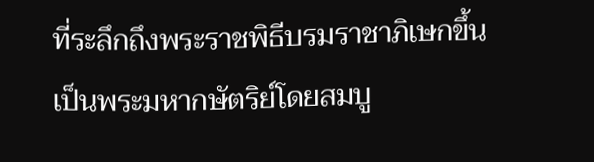ที่ระลึกถึงพระราชพิธีบรมราชาภิเษกขึ้นเป็นพระมหากษัตริย์โดยสมบู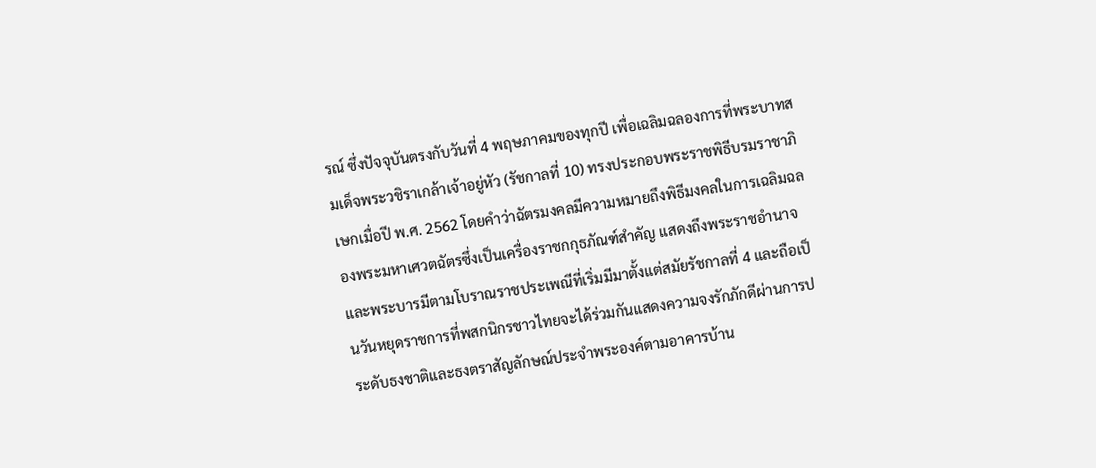รณ์ ซึ่งปัจจุบันตรงกับวันที่ 4 พฤษภาคมของทุกปี เพื่อเฉลิมฉลองการที่พระบาทสมเด็จพระวชิราเกล้าเจ้าอยู่หัว (รัชกาลที่ 10) ทรงประกอบพระราชพิธีบรมราชาภิเษกเมื่อปี พ.ศ. 2562 โดยคำว่าฉัตรมงคลมีความหมายถึงพิธีมงคลในการเฉลิมฉลองพระมหาเศวตฉัตรซึ่งเป็นเครื่องราชกกุธภัณฑ์สำคัญ แสดงถึงพระราชอำนาจและพระบารมีตามโบราณราชประเพณีที่เริ่มมีมาตั้งแต่สมัยรัชกาลที่ 4 และถือเป็นวันหยุดราชการที่พสกนิกรชาวไทยจะได้ร่วมกันแสดงความจงรักภักดีผ่านการประดับธงชาติและธงตราสัญลักษณ์ประจำพระองค์ตามอาคารบ้าน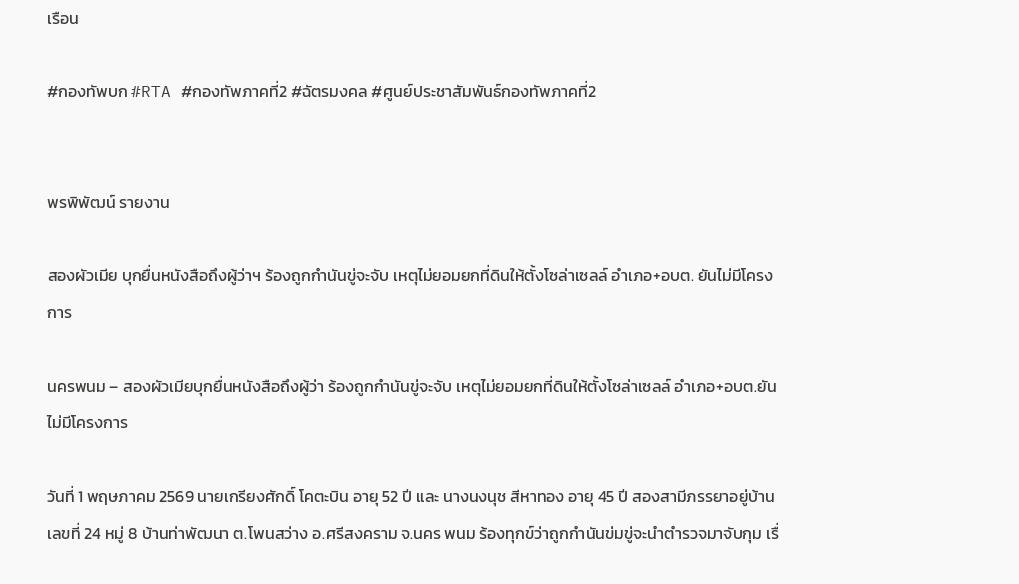เรือน

#กองทัพบก #RTA #กองทัพภาคที่2 #ฉัตรมงคล #ศูนย์ประชาสัมพันธ์กองทัพภาคที่2


พรพิพัฒน์ รายงาน

สองผัวเมีย บุกยื่นหนังสือถึงผู้ว่าฯ ร้องถูกกำนันขู่จะจับ เหตุไม่ยอมยกที่ดินให้ตั้งโซล่าเซลล์ อำเภอ+อบต. ยันไม่มีโครงการ

นครพนม – สองผัวเมียบุกยื่นหนังสือถึงผู้ว่า ร้องถูกกำนันขู่จะจับ เหตุไม่ยอมยกที่ดินให้ตั้งโซล่าเซลล์ อำเภอ+อบต.ยันไม่มีโครงการ

วันที่ 1 พฤษภาคม 2569 นายเกรียงศักดิ์ โคตะบิน อายุ 52 ปี และ นางนงนุช สีหาทอง อายุ 45 ปี สองสามีภรรยาอยู่บ้านเลขที่ 24 หมู่ 8 บ้านท่าพัฒนา ต.โพนสว่าง อ.ศรีสงคราม จ.นคร พนม ร้องทุกข์ว่าถูกกำนันข่มขู่จะนำตำรวจมาจับกุม เรื่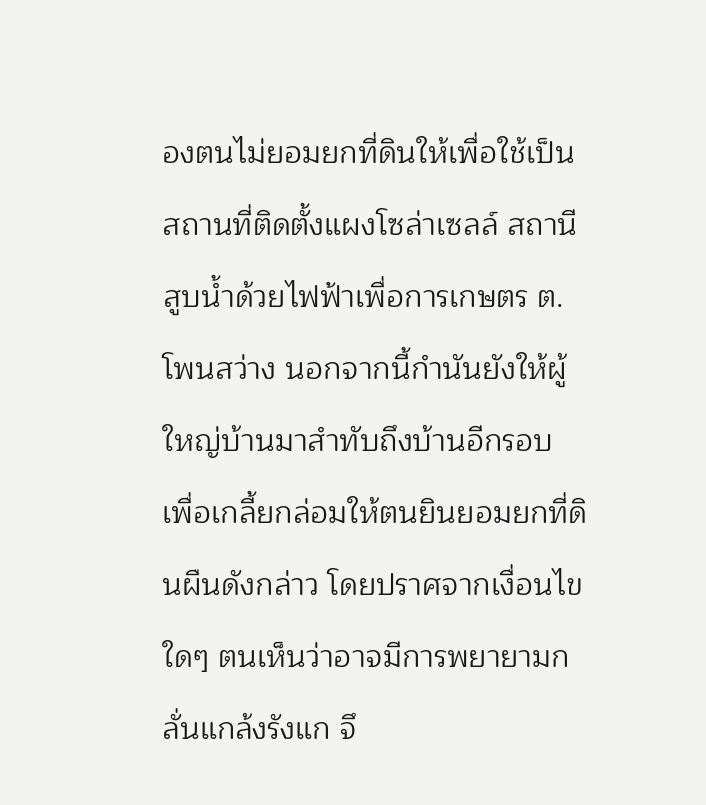องตนไม่ยอมยกที่ดินให้เพื่อใช้เป็นสถานที่ติดตั้งแผงโซล่าเซลล์ สถานีสูบน้ำด้วยไฟฟ้าเพื่อการเกษตร ต.โพนสว่าง นอกจากนี้กำนันยังให้ผู้ใหญ่บ้านมาสำทับถึงบ้านอีกรอบ เพื่อเกลี้ยกล่อมให้ตนยินยอมยกที่ดินผืนดังกล่าว โดยปราศจากเงื่อนไขใดๆ ตนเห็นว่าอาจมีการพยายามกลั่นแกล้งรังแก จึ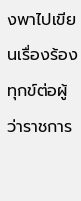งพาไปเขียนเรื่องร้องทุกข์ต่อผู้ว่าราชการ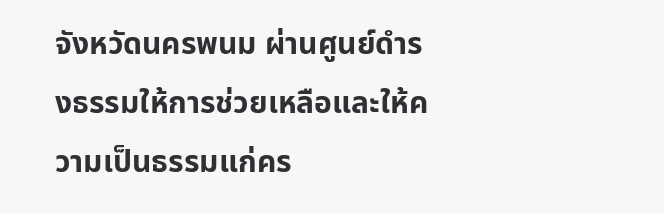จังหวัดนครพนม ผ่านศูนย์ดำรงธรรมให้การช่วยเหลือและให้ความเป็นธรรมแก่คร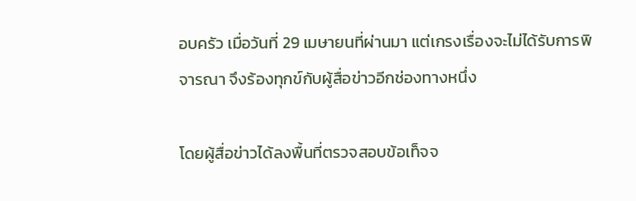อบครัว เมื่อวันที่ 29 เมษายนที่ผ่านมา แต่เกรงเรื่องจะไม่ได้รับการพิจารณา จึงร้องทุกข์กับผู้สื่อข่าวอีกช่องทางหนึ่ง

โดยผู้สื่อข่าวได้ลงพื้นที่ตรวจสอบข้อเท็จจ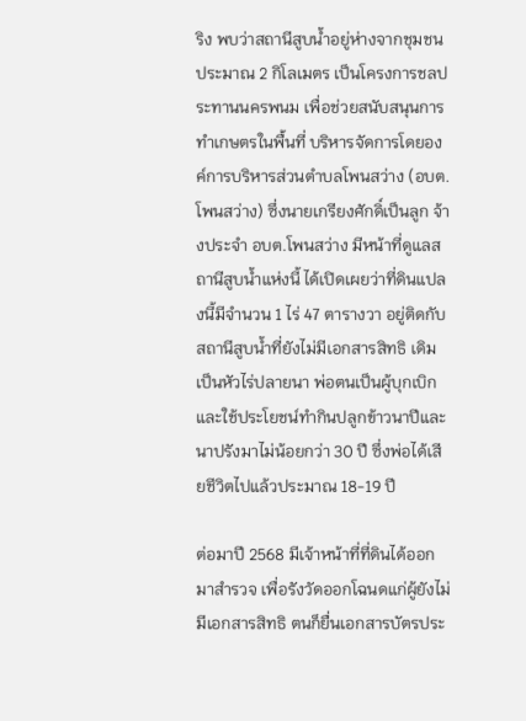ริง พบว่าสถานีสูบน้ำอยู่ห่างจากชุมชนประมาณ 2 กิโลเมตร เป็นโครงการชลประทานนครพนม เพื่อช่วยสนับสนุนการทำเกษตรในพื้นที่ บริหารจัดการโดยองค์การบริหารส่วนตำบลโพนสว่าง (อบต.โพนสว่าง) ซึ่งนายเกรียงศักดิ์เป็นลูก จ้างประจำ อบต.โพนสว่าง มีหน้าที่ดูแลสถานีสูบน้ำแห่งนี้ ได้เปิดเผยว่าที่ดินแปลงนี้มีจำนวน 1 ไร่ 47 ตารางวา อยู่ติดกับสถานีสูบน้ำที่ยังไม่มีเอกสารสิทธิ เดิมเป็นหัวไร่ปลายนา พ่อตนเป็นผู้บุกเบิก และใช้ประโยชน์ทำกินปลูกข้าวนาปีและนาปรังมาไม่น้อยกว่า 30 ปี ซึ่งพ่อได้เสียชีวิตไปแล้วประมาณ 18-19 ปี

ต่อมาปี 2568 มีเจ้าหน้าที่ที่ดินได้ออกมาสำรวจ เพื่อรังวัดออกโฉนดแก่ผู้ยังไม่มีเอกสารสิทธิ ตนก็ยื่นเอกสารบัตรประ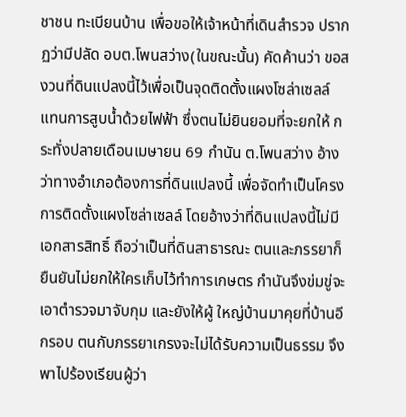ชาชน ทะเบียนบ้าน เพื่อขอให้เจ้าหน้าที่เดินสำรวจ ปรากฏว่ามีปลัด อบต.โพนสว่าง(ในขณะนั้น) คัดค้านว่า ขอสงวนที่ดินแปลงนี้ไว้เพื่อเป็นจุดติดตั้งแผงโซล่าเซลล์ แทนการสูบน้ำด้วยไฟฟ้า ซึ่งตนไม่ยินยอมที่จะยกให้ กระทั่งปลายเดือนเมษายน 69 กำนัน ต.โพนสว่าง อ้างว่าทางอำเภอต้องการที่ดินแปลงนี้ เพื่อจัดทำเป็นโครงการติดตั้งแผงโซล่าเซลล์ โดยอ้างว่าที่ดินแปลงนี้ไม่มีเอกสารสิทธิ์ ถือว่าเป็นที่ดินสาธารณะ ตนและภรรยาก็ยืนยันไม่ยกให้ใครเก็บไว้ทำการเกษตร กำนันจึงข่มขู่จะเอาตำรวจมาจับกุม และยังให้ผู้ ใหญ่บ้านมาคุยที่บ้านอีกรอบ ตนกับภรรยาเกรงจะไม่ได้รับความเป็นธรรม จึงพาไปร้องเรียนผู้ว่า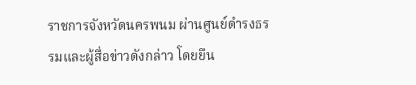ราชการจังหวัดนครพนม ผ่านศูนย์ดำรงธรรมและผู้สื่อข่าวดังกล่าว โดยยืน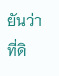ยันว่าที่ดิ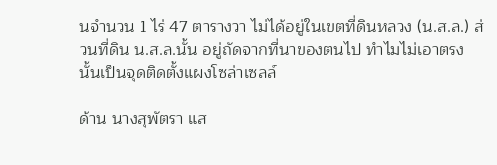นจำนวน 1 ไร่ 47 ตารางวา ไม่ได้อยู่ในเขตที่ดินหลวง (น.ส.ล.) ส่วนที่ดิน น.ส.ล.นั้น อยู่ถัดจากที่นาของตนไป ทำไมไม่เอาตรงนั้นเป็นจุดติดตั้งแผงโซล่าเซลล์

ด้าน นางสุพัตรา แส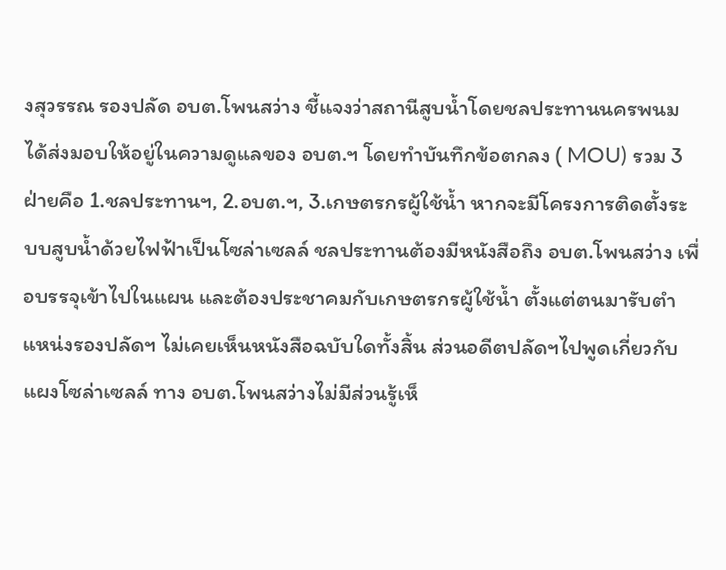งสุวรรณ รองปลัด อบต.โพนสว่าง ชี้แจงว่าสถานีสูบน้ำโดยชลประทานนครพนม ได้ส่งมอบให้อยู่ในความดูแลของ อบต.ฯ โดยทำบันทึกข้อตกลง ( MOU) รวม 3 ฝ่ายคือ 1.ชลประทานฯ, 2.อบต.ฯ, 3.เกษตรกรผู้ใช้น้ำ หากจะมีโครงการติดตั้งระบบสูบน้ำด้วยไฟฟ้าเป็นโซล่าเซลล์ ชลประทานต้องมีหนังสือถึง อบต.โพนสว่าง เพื่อบรรจุเข้าไปในแผน และต้องประชาคมกับเกษตรกรผู้ใช้น้ำ ตั้งแต่ตนมารับตำแหน่งรองปลัดฯ ไม่เคยเห็นหนังสือฉบับใดทั้งสิ้น ส่วนอดีตปลัดฯไปพูดเกี่ยวกับแผงโซล่าเซลล์ ทาง อบต.โพนสว่างไม่มีส่วนรู้เห็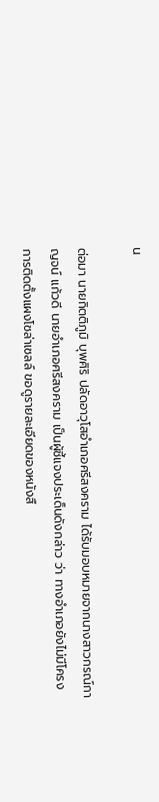น

ต่อมา นายกิตติภูมิ บุพศิริ ปลัดอาวุโสอำเภอศรีสงคราม ได้รับมอบหมายจากนางสาวกรณ์กาญจน์ แก้วดี นายอำเภอศรีสงคราม เป็นผู้ชี้แจงประเด็นดังกล่าว ว่า ทางอำเภอยังไม่มีโครงการติดตั้งแผงโซล่าเซลล์ ขอดูรายละเอียดของหนังสื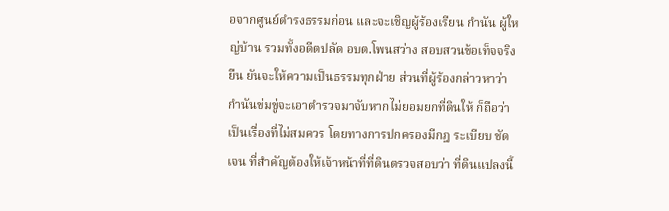อจากศูนย์ดำรงธรรมก่อน และจะเชิญผู้ร้องเรียน กำนัน ผู้ใหญ่บ้าน รวมทั้งอดีตปลัด อบต.โพนสว่าง สอบสวนข้อเท็จจริง ยืน ยันจะให้ความเป็นธรรมทุกฝ่าย ส่วนที่ผู้ร้องกล่าวหาว่ากำนันข่มขู่จะเอาตำรวจมาจับหากไม่ยอมยกที่ดินให้ ก็ถือว่าเป็นเรื่องที่ไม่สมควร โดยทางการปกครองมีกฎ ระเบียบ ชัดเจน ที่สำคัญต้องให้เจ้าหน้าที่ที่ดินตรวจสอบว่า ที่ดินแปลงนี้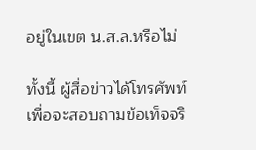อยู่ในเขต น.ส.ล.หรือไม่

ทั้งนี้ ผู้สื่อข่าวได้โทรศัพท์เพื่อจะสอบถามข้อเท็จจริ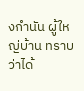งกำนัน ผู้ใหญ่บ้าน ทราบว่าได้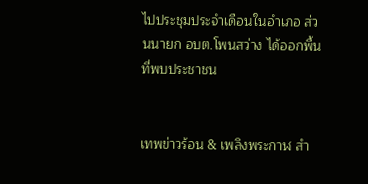ไปประชุมประจำเดือนในอำเภอ ส่วนนายก อบต.โพนสว่าง ได้ออกพื้นที่พบประชาชน


เทพข่าวร้อน & เพลิงพระกาฬ สำ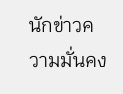นักข่าวความมั่นคง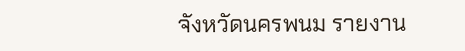จังหวัดนครพนม รายงาน